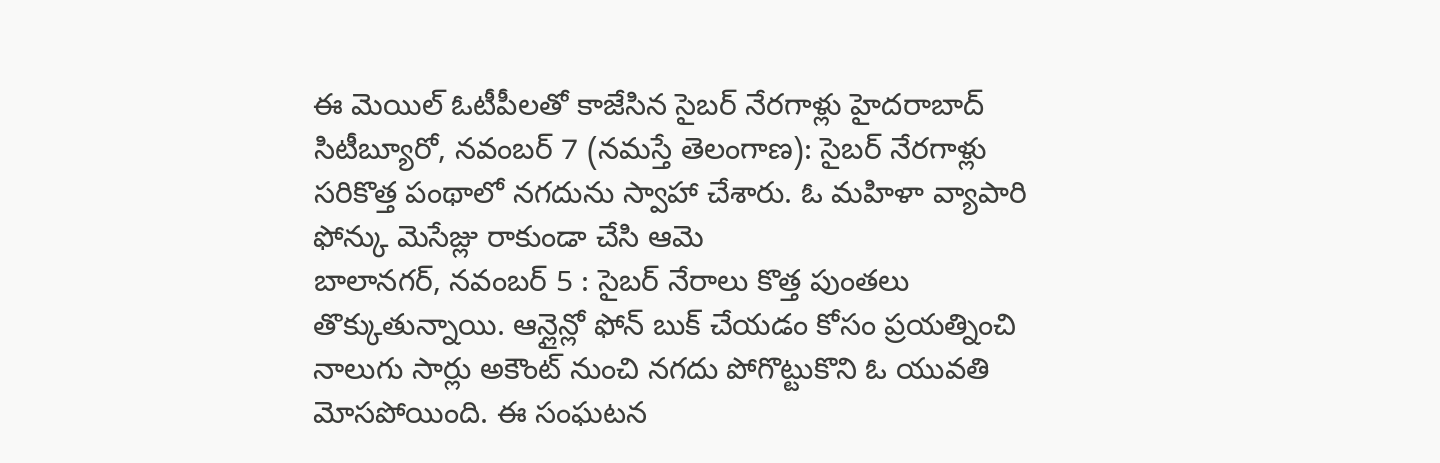ఈ మెయిల్ ఓటీపీలతో కాజేసిన సైబర్ నేరగాళ్లు హైదరాబాద్ సిటీబ్యూరో, నవంబర్ 7 (నమస్తే తెలంగాణ): సైబర్ నేరగాళ్లు సరికొత్త పంథాలో నగదును స్వాహా చేశారు. ఓ మహిళా వ్యాపారి ఫోన్కు మెసేజ్లు రాకుండా చేసి ఆమె
బాలానగర్, నవంబర్ 5 : సైబర్ నేరాలు కొత్త పుంతలు తొక్కుతున్నాయి. ఆన్లైన్లో ఫోన్ బుక్ చేయడం కోసం ప్రయత్నించి నాలుగు సార్లు అకౌంట్ నుంచి నగదు పోగొట్టుకొని ఓ యువతి మోసపోయింది. ఈ సంఘటన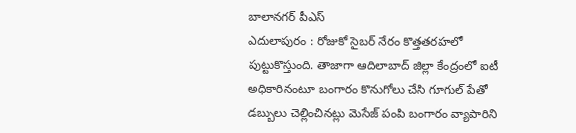బాలానగర్ పీఎస్
ఎదులాపురం : రోజుకో సైబర్ నేరం కొత్తతరహలో పుట్టుకొస్తుంది. తాజాగా ఆదిలాబాద్ జిల్లా కేంద్రంలో ఐటీ అధికారినంటూ బంగారం కొనుగోలు చేసి గూగుల్ పేతో డబ్బులు చెల్లించినట్లు మెసేజ్ పంపి బంగారం వ్యాపారిని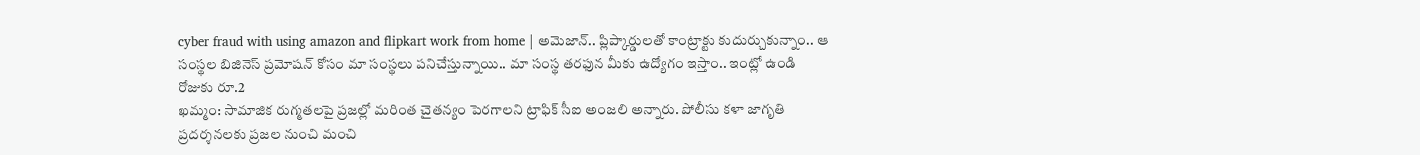cyber fraud with using amazon and flipkart work from home | అమెజాన్.. ప్లిప్కార్డులతో కాంట్రాక్టు కుదుర్చుకున్నాం.. ఆ సంస్థల బిజినెస్ ప్రమోషన్ కోసం మా సంస్థలు పనిచేస్తున్నాయి.. మా సంస్థ తరఫున మీకు ఉద్యోగం ఇస్తాం.. ఇంట్లో ఉండి రోజుకు రూ.2
ఖమ్మం: సామాజిక రుగ్మతలపై ప్రజల్లో మరింత చైతన్యం పెరగాలని ట్రాఫిక్ సీఐ అంజలి అన్నారు. పోలీసు కళా జాగృతి ప్రదర్శనలకు ప్రజల నుంచి మంచి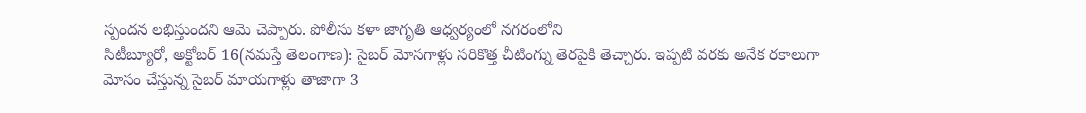స్పందన లభిస్తుందని ఆమె చెప్పారు. పోలీసు కళా జాగృతి ఆధ్వర్యంలో నగరంలోని
సిటీబ్యూరో, అక్టోబర్ 16(నమస్తే తెలంగాణ): సైబర్ మోసగాళ్లు సరికొత్త చీటింగ్ను తెరపైకి తెచ్చారు. ఇప్పటి వరకు అనేక రకాలుగా మోసం చేస్తున్న సైబర్ మాయగాళ్లు తాజాగా 3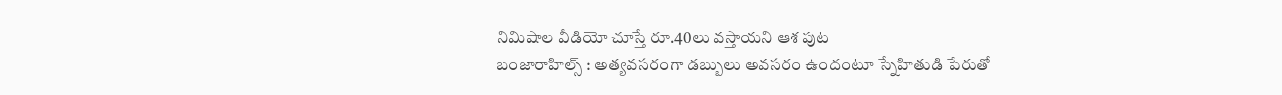నిమిషాల వీడియో చూస్తే రూ.40లు వస్తాయని ఆశ పుట
బంజారాహిల్స్ : అత్యవసరంగా డబ్బులు అవసరం ఉందంటూ స్నేహితుడి పేరుతో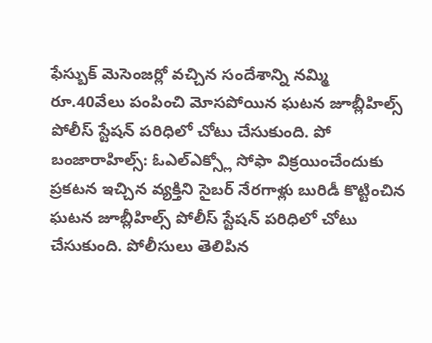ఫేస్బుక్ మెసెంజర్లో వచ్చిన సందేశాన్ని నమ్మి రూ.40వేలు పంపించి మోసపోయిన ఘటన జూబ్లీహిల్స్ పోలీస్ స్టేషన్ పరిధిలో చోటు చేసుకుంది. పో
బంజారాహిల్స్: ఓఎల్ఎక్స్లో సోఫా విక్రయించేందుకు ప్రకటన ఇచ్చిన వ్యక్తిని సైబర్ నేరగాళ్లు బురిడీ కొట్టించిన ఘటన జూబ్లీహిల్స్ పోలీస్ స్టేషన్ పరిధిలో చోటు చేసుకుంది. పోలీసులు తెలిపిన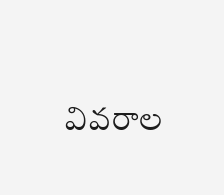వివరాల